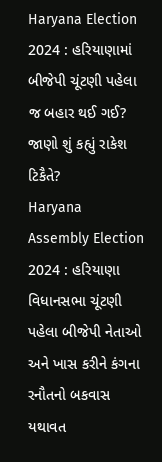Haryana Election 2024 : હરિયાણામાં બીજેપી ચૂંટણી પહેલા જ બહાર થઈ ગઈ? જાણો શું કહ્યું રાકેશ ટિકૈતે?
Haryana Assembly Election 2024 : હરિયાણા વિધાનસભા ચૂંટણી પહેલા બીજેપી નેતાઓ અને ખાસ કરીને કંગના રનૌતનો બકવાસ યથાવત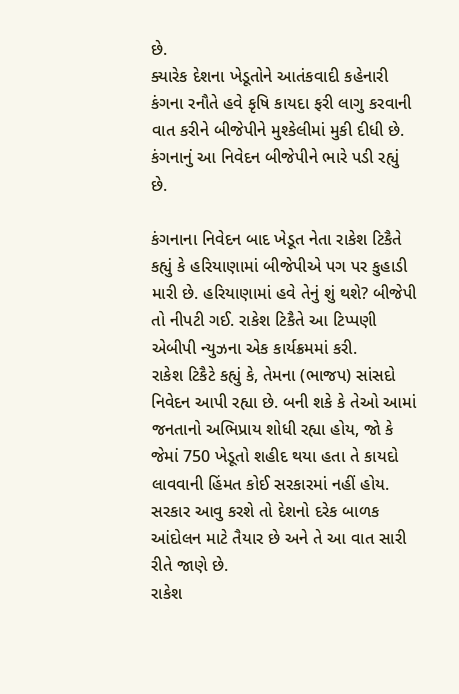છે.
ક્યારેક દેશના ખેડૂતોને આતંકવાદી કહેનારી કંગના રનૌતે હવે કૃષિ કાયદા ફરી લાગુ કરવાની વાત કરીને બીજેપીને મુશ્કેલીમાં મુકી દીધી છે. કંગનાનું આ નિવેદન બીજેપીને ભારે પડી રહ્યું છે.

કંગનાના નિવેદન બાદ ખેડૂત નેતા રાકેશ ટિકૈતે કહ્યું કે હરિયાણામાં બીજેપીએ પગ પર કુહાડી મારી છે. હરિયાણામાં હવે તેનું શું થશે? બીજેપી તો નીપટી ગઈ. રાકેશ ટિકૈતે આ ટિપ્પણી એબીપી ન્યુઝના એક કાર્યક્રમમાં કરી.
રાકેશ ટિકૈટે કહ્યું કે, તેમના (ભાજપ) સાંસદો નિવેદન આપી રહ્યા છે. બની શકે કે તેઓ આમાં જનતાનો અભિપ્રાય શોધી રહ્યા હોય, જો કે જેમાં 750 ખેડૂતો શહીદ થયા હતા તે કાયદો લાવવાની હિંમત કોઈ સરકારમાં નહીં હોય. સરકાર આવુ કરશે તો દેશનો દરેક બાળક આંદોલન માટે તૈયાર છે અને તે આ વાત સારી રીતે જાણે છે.
રાકેશ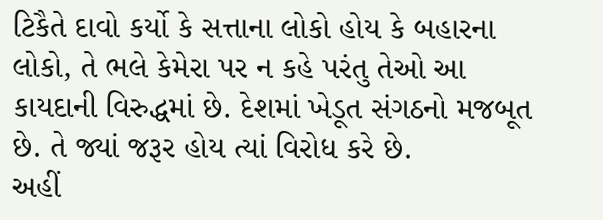ટિકૈતે દાવો કર્યો કે સત્તાના લોકો હોય કે બહારના લોકો, તે ભલે કેમેરા પર ન કહે પરંતુ તેઓ આ કાયદાની વિરુદ્ધમાં છે. દેશમાં ખેડૂત સંગઠનો મજબૂત છે. તે જ્યાં જરૂર હોય ત્યાં વિરોધ કરે છે.
અહીં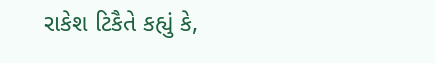રાકેશ ટિકૈતે કહ્યું કે,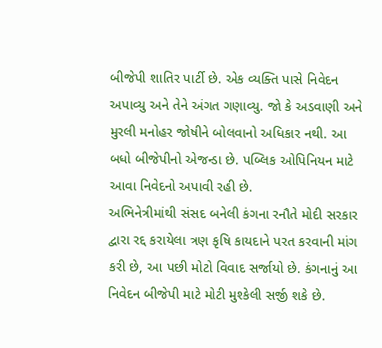બીજેપી શાતિર પાર્ટી છે. એક વ્યક્તિ પાસે નિવેદન અપાવ્યુ અને તેને અંગત ગણાવ્યુ. જો કે અડવાણી અને મુરલી મનોહર જોષીને બોલવાનો અધિકાર નથી. આ બધો બીજેપીનો એજન્ડા છે. પબ્લિક ઓપિનિયન માટે આવા નિવેદનો અપાવી રહી છે.
અભિનેત્રીમાંથી સંસદ બનેલી કંગના રનૌતે મોદી સરકાર દ્વારા રદ્દ કરાયેલા ત્રણ કૃષિ કાયદાને પરત કરવાની માંગ કરી છે, આ પછી મોટો વિવાદ સર્જાયો છે. કંગનાનું આ નિવેદન બીજેપી માટે મોટી મુશ્કેલી સર્જી શકે છે.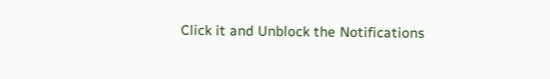Click it and Unblock the Notifications